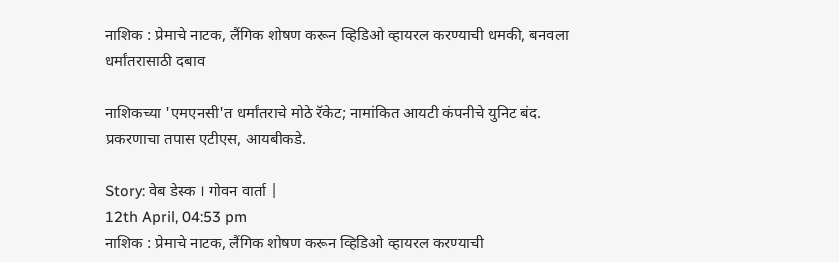नाशिक : प्रेमाचे नाटक, लैंगिक शोषण करून व्हिडिओ व्हायरल करण्याची धमकी, बनवला धर्मांतरासाठी दबाव

नाशिकच्या 'एमएनसी'त धर्मांतराचे मोठे रॅकेट; नामांकित आयटी कंपनीचे युनिट बंद. प्रकरणाचा तपास एटीएस, आयबीकडे.

Story: वेब डेस्क । गोवन वार्ता |
12th April, 04:53 pm
नाशिक : प्रेमाचे नाटक, लैंगिक शोषण करून व्हिडिओ व्हायरल करण्याची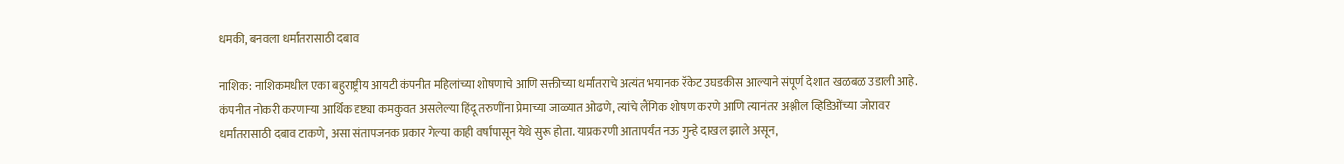धमकी, बनवला धर्मांतरासाठी दबाव

नाशिक: नाशिकमधील एका बहुराष्ट्रीय आयटी कंपनीत महिलांच्या शोषणाचे आणि सक्तीच्या धर्मांतराचे अत्यंत भयानक रॅकेट उघडकीस आल्याने संपूर्ण देशात खळबळ उडाली आहे. कंपनीत नोकरी करणाऱ्या आर्थिक दृष्ट्या कमकुवत असलेल्या हिंदू तरुणींना प्रेमाच्या जाळ्यात ओढणे, त्यांचे लैंगिक शोषण करणे आणि त्यानंतर अश्लील व्हिडिओंच्या जोरावर धर्मांतरासाठी दबाव टाकणे, असा संतापजनक प्रकार गेल्या काही वर्षांपासून येथे सुरू होता. याप्रकरणी आतापर्यंत नऊ गुन्हे दाखल झाले असून,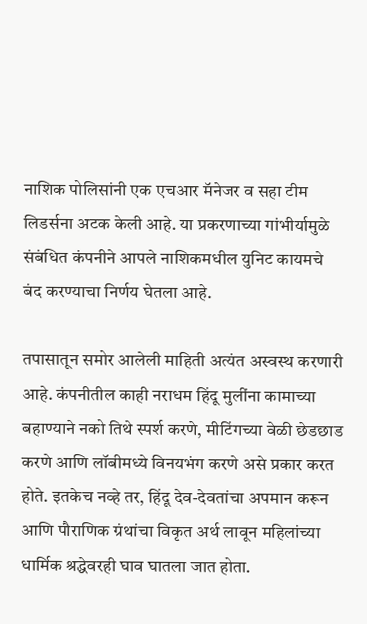नाशिक पोलिसांनी एक एचआर मॅनेजर व सहा टीम लिडर्सना अटक केली आहे. या प्रकरणाच्या गांभीर्यामुळे संबंधित कंपनीने आपले नाशिकमधील युनिट कायमचे बंद करण्याचा निर्णय घेतला आहे.

तपासातून समोर आलेली माहिती अत्यंत अस्वस्थ करणारी आहे. कंपनीतील काही नराधम हिंदू मुलींना कामाच्या बहाण्याने नको तिथे स्पर्श करणे, मीटिंगच्या वेळी छेडछाड करणे आणि लॉबीमध्ये विनयभंग करणे असे प्रकार करत होते. इतकेच नव्हे तर, हिंदू देव-देवतांचा अपमान करून आणि पौराणिक ग्रंथांचा विकृत अर्थ लावून महिलांच्या धार्मिक श्रद्धेवरही घाव घातला जात होता.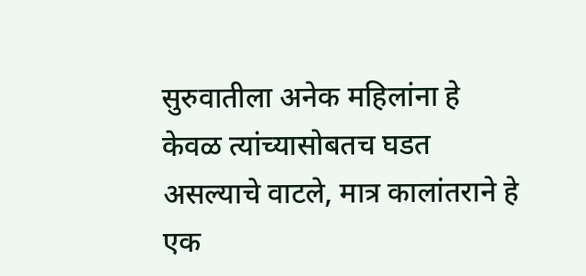सुरुवातीला अनेक महिलांना हे केवळ त्यांच्यासोबतच घडत असल्याचे वाटले, मात्र कालांतराने हे एक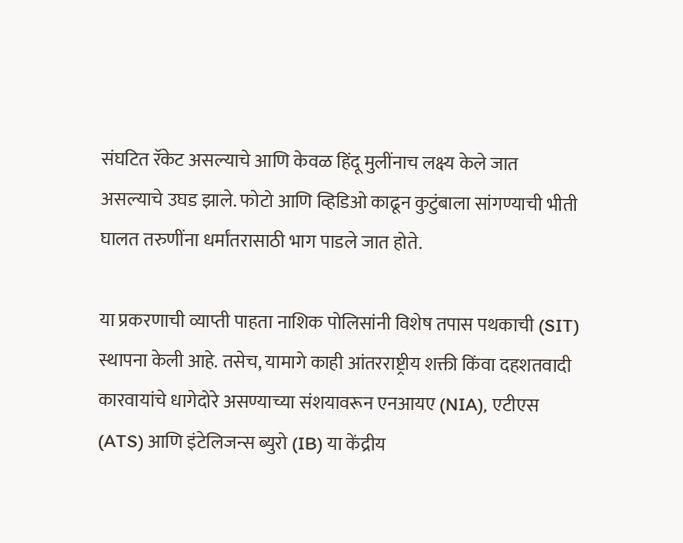संघटित रॅकेट असल्याचे आणि केवळ हिंदू मुलींनाच लक्ष्य केले जात असल्याचे उघड झाले. फोटो आणि व्हिडिओ काढून कुटुंबाला सांगण्याची भीती घालत तरुणींना धर्मांतरासाठी भाग पाडले जात होते.

या प्रकरणाची व्याप्ती पाहता नाशिक पोलिसांनी विशेष तपास पथकाची (SIT) स्थापना केली आहे. तसेच, यामागे काही आंतरराष्ट्रीय शक्ती किंवा दहशतवादी कारवायांचे धागेदोरे असण्याच्या संशयावरून एनआयए (NIA), एटीएस (ATS) आणि इंटेलिजन्स ब्युरो (IB) या केंद्रीय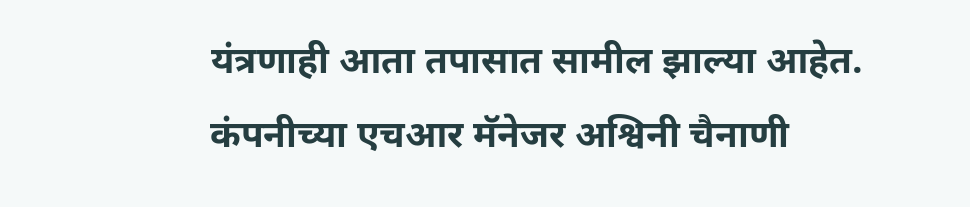यंत्रणाही आता तपासात सामील झाल्या आहेत. कंपनीच्या एचआर मॅनेजर अश्विनी चैनाणी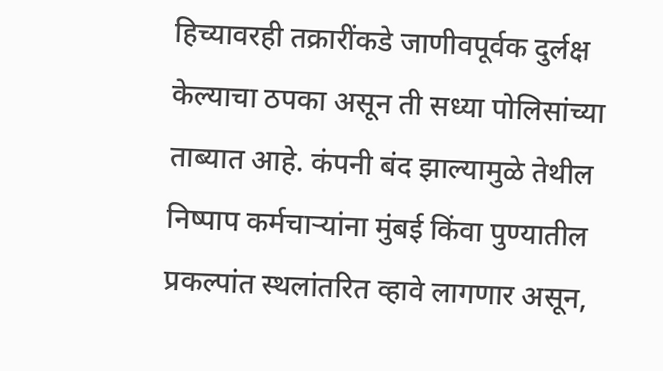हिच्यावरही तक्रारींकडे जाणीवपूर्वक दुर्लक्ष केल्याचा ठपका असून ती सध्या पोलिसांच्या ताब्यात आहे. कंपनी बंद झाल्यामुळे तेथील निष्पाप कर्मचाऱ्यांना मुंबई किंवा पुण्यातील प्रकल्पांत स्थलांतरित व्हावे लागणार असून,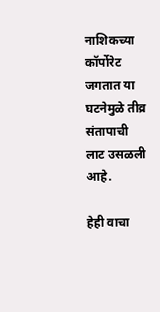नाशिकच्या कॉर्पोरेट जगतात या घटनेमुळे तीव्र संतापाची लाट उसळली आहे.

हेही वाचा